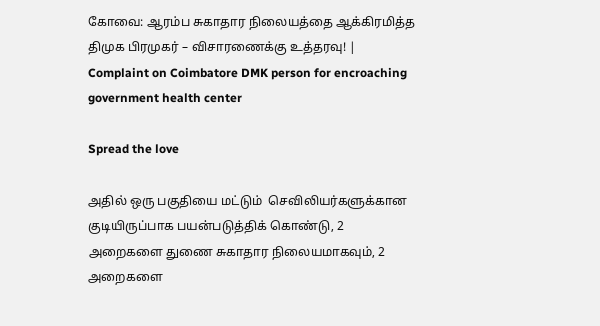கோவை: ஆரம்ப சுகாதார நிலையத்தை ஆக்கிரமித்த திமுக பிரமுகர் – விசாரணைக்கு உத்தரவு! | Complaint on Coimbatore DMK person for encroaching government health center

Spread the love

அதில் ஒரு பகுதியை மட்டும்  செவிலியர்களுக்கான குடியிருப்பாக பயன்படுத்திக் கொண்டு, 2 அறைகளை துணை சுகாதார நிலையமாகவும், 2 அறைகளை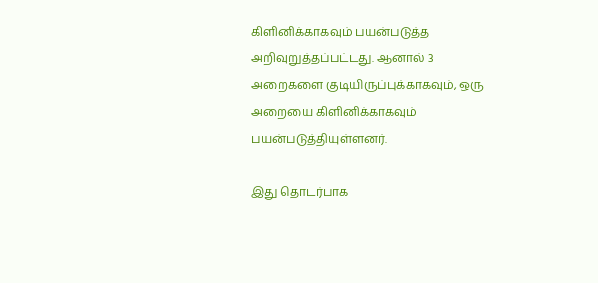கிளினிக்காகவும் பயன்படுத்த அறிவுறுத்தப்பட்டது. ஆனால் 3 அறைகளை குடியிருப்புக்காகவும், ஒரு அறையை கிளினிக்காகவும் பயன்படுத்தியுள்ளனர்.

இது தொடர்பாக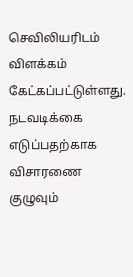செவிலியரிடம் விளக்கம் கேட்கப்பட்டுள்ளது. நடவடிக்கை எடுப்பதற்காக விசாரணை குழுவும்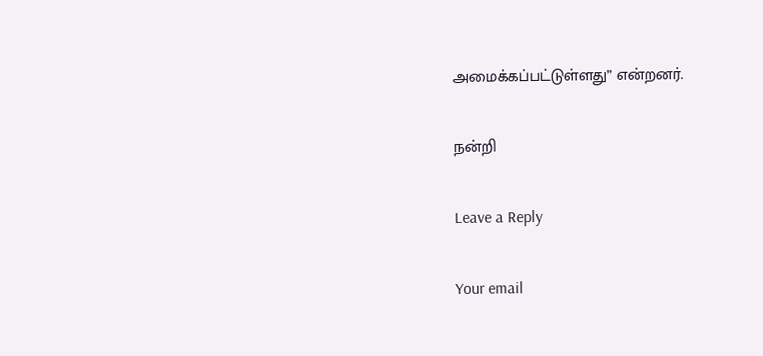அமைக்கப்பட்டுள்ளது” என்றனர்.

நன்றி

Leave a Reply

Your email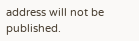address will not be published.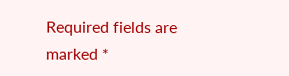Required fields are marked *